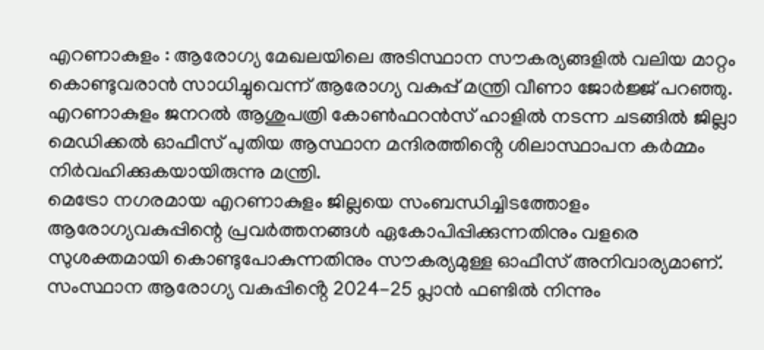എറണാകുളം : ആരോഗ്യ മേഖലയിലെ അടിസ്ഥാന സൗകര്യങ്ങളിൽ വലിയ മാറ്റം കൊണ്ടുവരാൻ സാധിച്ചുവെന്ന് ആരോഗ്യ വകുപ്പ് മന്ത്രി വീണാ ജോർജ്ജ് പറഞ്ഞു. എറണാകുളം ജനറൽ ആശുപത്രി കോൺഫറൻസ് ഹാളിൽ നടന്ന ചടങ്ങിൽ ജില്ലാ മെഡിക്കൽ ഓഫീസ് പുതിയ ആസ്ഥാന മന്ദിരത്തിൻ്റെ ശിലാസ്ഥാപന കർമ്മം നിർവഹിക്കുകയായിരുന്നു മന്ത്രി.
മെട്രോ നഗരമായ എറണാകുളം ജില്ലയെ സംബന്ധിച്ചിടത്തോളം ആരോഗ്യവകുപ്പിന്റെ പ്രവർത്തനങ്ങൾ ഏകോപിപ്പിക്കുന്നതിനും വളരെ സുശക്തമായി കൊണ്ടുപോകുന്നതിനും സൗകര്യമുള്ള ഓഫീസ് അനിവാര്യമാണ്. സംസ്ഥാന ആരോഗ്യ വകുപ്പിൻ്റെ 2024-25 പ്ലാൻ ഫണ്ടിൽ നിന്നും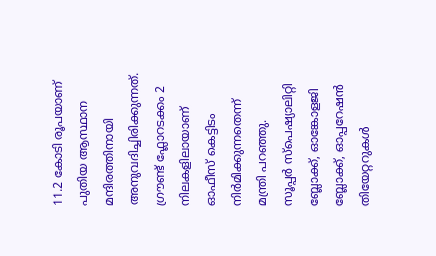11.2 കോടി രൂപയാണ് പുതിയ ആസ്ഥാന മന്ദിരത്തിനായി അനുവദിച്ചിരിക്കുന്നത്. ഗ്രൗണ്ട് ഫ്ലോറടക്കം 2 നിലകളിലായാണ് ഓഫീസ് കെട്ടിടം നിർമിക്കുന്നതെന്ന് മന്ത്രി പറഞ്ഞു.
സൂപ്പർ സ്പെഷ്യാലിറ്റി ബ്ലോക്ക്, ഓങ്കോളജി ബ്ലോക്ക്, ഓപ്പറേഷൻ തിയേറ്ററുകൾ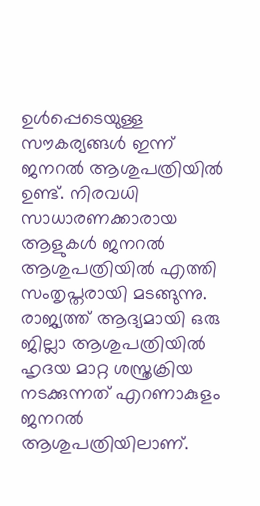ഉൾപ്പെടെയുള്ള സൗകര്യങ്ങൾ ഇന്ന് ജനറൽ ആശുപത്രിയിൽ ഉണ്ട്. നിരവധി സാധാരണക്കാരായ ആളുകൾ ജനറൽ ആശുപത്രിയിൽ എത്തി സംതൃപ്തരായി മടങ്ങുന്നു. രാജ്യത്ത് ആദ്യമായി ഒരു ജില്ലാ ആശുപത്രിയിൽ ഹൃദയ മാറ്റ ശസ്ത്രക്രിയ നടക്കുന്നത് എറണാകുളം ജനറൽ ആശുപത്രിയിലാണ്.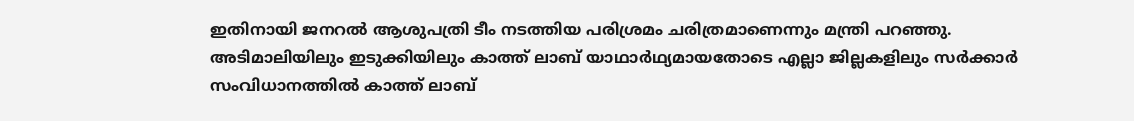ഇതിനായി ജനറൽ ആശുപത്രി ടീം നടത്തിയ പരിശ്രമം ചരിത്രമാണെന്നും മന്ത്രി പറഞ്ഞു.
അടിമാലിയിലും ഇടുക്കിയിലും കാത്ത് ലാബ് യാഥാർഥ്യമായതോടെ എല്ലാ ജില്ലകളിലും സർക്കാർ സംവിധാനത്തിൽ കാത്ത് ലാബ്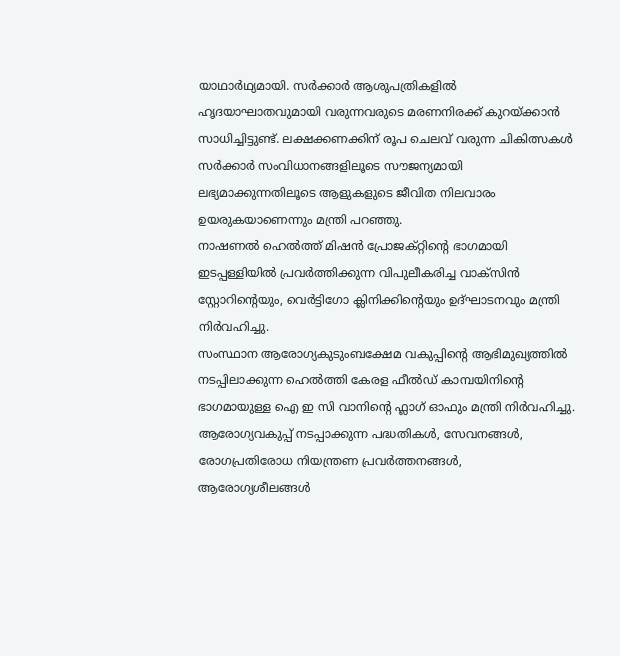യാഥാർഥ്യമായി. സർക്കാർ ആശുപത്രികളിൽ ഹൃദയാഘാതവുമായി വരുന്നവരുടെ മരണനിരക്ക് കുറയ്ക്കാൻ സാധിച്ചിട്ടുണ്ട്. ലക്ഷക്കണക്കിന് രൂപ ചെലവ് വരുന്ന ചികിത്സകൾ സർക്കാർ സംവിധാനങ്ങളിലൂടെ സൗജന്യമായി ലഭ്യമാക്കുന്നതിലൂടെ ആളുകളുടെ ജീവിത നിലവാരം ഉയരുകയാണെന്നും മന്ത്രി പറഞ്ഞു.
നാഷണൽ ഹെൽത്ത് മിഷൻ പ്രോജക്റ്റിന്റെ ഭാഗമായി ഇടപ്പള്ളിയിൽ പ്രവർത്തിക്കുന്ന വിപുലീകരിച്ച വാക്സിൻ സ്റ്റോറിന്റെയും, വെർട്ടിഗോ ക്ലിനിക്കിന്റെയും ഉദ്ഘാടനവും മന്ത്രി നിർവഹിച്ചു.
സംസ്ഥാന ആരോഗ്യകുടുംബക്ഷേമ വകുപ്പിന്റെ ആഭിമുഖ്യത്തിൽ നടപ്പിലാക്കുന്ന ഹെൽത്തി കേരള ഫീൽഡ് കാമ്പയിനിന്റെ ഭാഗമായുള്ള ഐ ഇ സി വാനിന്റെ ഫ്ലാഗ് ഓഫും മന്ത്രി നിർവഹിച്ചു. ആരോഗ്യവകുപ്പ് നടപ്പാക്കുന്ന പദ്ധതികൾ, സേവനങ്ങൾ, രോഗപ്രതിരോധ നിയന്ത്രണ പ്രവർത്തനങ്ങൾ, ആരോഗ്യശീലങ്ങൾ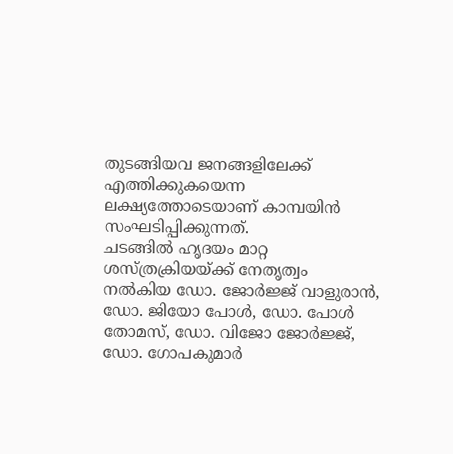തുടങ്ങിയവ ജനങ്ങളിലേക്ക് എത്തിക്കുകയെന്ന ലക്ഷ്യത്തോടെയാണ് കാമ്പയിൻ സംഘടിപ്പിക്കുന്നത്.
ചടങ്ങിൽ ഹൃദയം മാറ്റ ശസ്ത്രക്രിയയ്ക്ക് നേതൃത്വം നൽകിയ ഡോ. ജോർജ്ജ് വാളുരാൻ, ഡോ. ജിയോ പോൾ, ഡോ. പോൾ തോമസ്, ഡോ. വിജോ ജോർജ്ജ്, ഡോ. ഗോപകുമാർ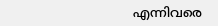എന്നിവരെ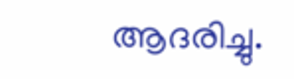ആദരിച്ചു.